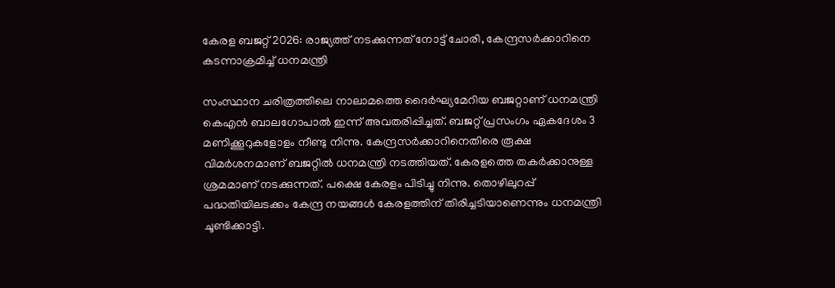കേരള ബജറ്റ് 2026: രാജ്യത്ത് നടക്കുന്നത് നോട്ട് ചോരി, കേന്ദ്രസർക്കാറിനെ കടന്നാക്രമിച്ച് ധനമന്ത്രി

സംസ്ഥാന ചരിത്രത്തിലെ നാലാമത്തെ ദൈര്‍ഘ്യമേറിയ ബജറ്റാണ് ധനമന്ത്രി കെഎൻ ബാലഗോപാൽ ഇന്ന് അവതരിപ്പിച്ചത്. ബജറ്റ് പ്രസംഗം ഏകദേശം 3 മണിക്കൂറുകളോളം നീണ്ടു നിന്നു. കേന്ദ്രസർക്കാറിനെതിരെ രൂക്ഷ വിമർശനമാണ് ബജറ്റിൽ ധനമന്ത്രി നടത്തിയത്. കേരളത്തെ തകർക്കാനുള്ള ശ്രമമാണ് നടക്കുന്നത്. പക്ഷെ കേരളം പിടിച്ചു നിന്നു. തൊഴിലുറപ്പ് പദ്ധതിയിലടക്കം കേന്ദ്ര നയങ്ങൾ കേരളത്തിന് തിരിച്ചടിയാണെന്നും ധനമന്ത്രി ചൂണ്ടിക്കാട്ടി.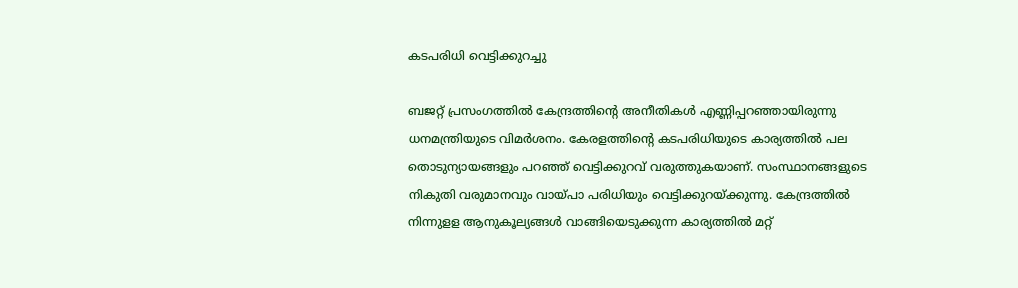കടപരിധി വെട്ടിക്കുറച്ചു

ബജറ്റ് പ്രസംഗത്തിൽ കേന്ദ്രത്തിന്‍റെ അനീതികൾ എണ്ണിപ്പറഞ്ഞായിരുന്നു ധനമന്ത്രിയുടെ വിമർശനം. കേരളത്തിന്‍റെ കടപരിധിയുടെ കാര്യത്തില്‍ പല തൊടുന്യായങ്ങളും പറഞ്ഞ് വെട്ടിക്കുറവ് വരുത്തുകയാണ്. സംസ്ഥാനങ്ങളുടെ നികുതി വരുമാനവും വായ്പാ പരിധിയും വെട്ടിക്കുറയ്ക്കുന്നു. കേന്ദ്രത്തില്‍ നിന്നുളള ആനുകൂല്യങ്ങള്‍ വാങ്ങിയെടുക്കുന്ന കാര്യത്തില്‍ മറ്റ്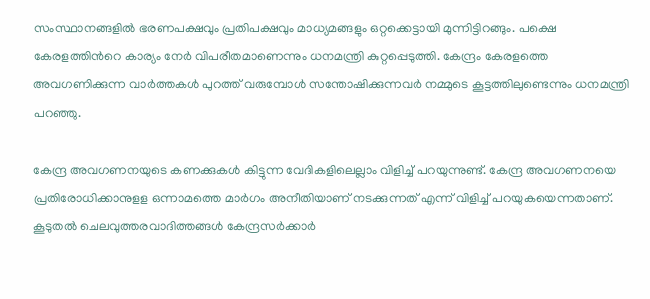സംസ്ഥാനങ്ങളില്‍ ഭരണപക്ഷവും പ്രതിപക്ഷവും മാധ്യമങ്ങളും ഒറ്റക്കെട്ടായി മുന്നിട്ടിറങ്ങും. പക്ഷെ കേരളത്തിന്‍റെ കാര്യം നേർ വിപരീതമാണെന്നും ധനമന്ത്രി കുറ്റപ്പെടുത്തി. കേന്ദ്രം കേരളത്തെ അവഗണിക്കുന്ന വാർത്തകൾ പുറത്ത് വരുമ്പോൾ സന്തോഷിക്കുന്നവര്‍ നമ്മുടെ കൂട്ടത്തിലുണ്ടെന്നും ധനമന്ത്രി പറഞ്ഞു.

കേന്ദ്ര അവഗണനയുടെ കണക്കുകള്‍ കിട്ടുന്ന വേദികളിലെല്ലാം വിളിച്ച് പറയുന്നുണ്ട്. കേന്ദ്ര അവഗണനയെ പ്രതിരോധിക്കാനുളള ഒന്നാമത്തെ മാര്‍ഗം അനീതിയാണ് നടക്കുന്നത് എന്ന് വിളിച്ച് പറയുകയെന്നതാണ്. കൂടുതല്‍ ചെലവുത്തരവാദിത്തങ്ങള്‍ കേന്ദ്രസർക്കാർ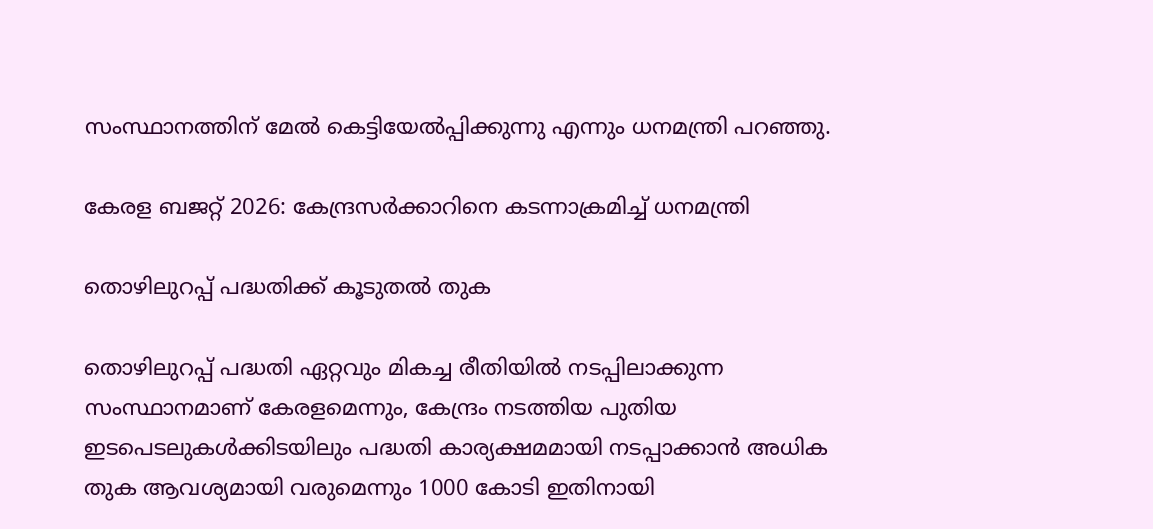സംസ്ഥാനത്തിന് മേൽ കെട്ടിയേല്‍പ്പിക്കുന്നു എന്നും ധനമന്ത്രി പറഞ്ഞു.

കേരള ബജറ്റ് 2026: കേന്ദ്രസർക്കാറിനെ കടന്നാക്രമിച്ച് ധനമന്ത്രി

തൊഴിലുറപ്പ് പദ്ധതിക്ക് കൂടുതൽ തുക

തൊഴിലുറപ്പ് പദ്ധതി ഏറ്റവും മികച്ച രീതിയിൽ നടപ്പിലാക്കുന്ന സംസ്ഥാനമാണ് കേരളമെന്നും, കേന്ദ്രം നടത്തിയ പുതിയ ഇടപെടലുകൾക്കിടയിലും പദ്ധതി കാര്യക്ഷമമായി നടപ്പാക്കാൻ അധിക തുക ആവശ്യമായി വരുമെന്നും 1000 കോടി ഇതിനായി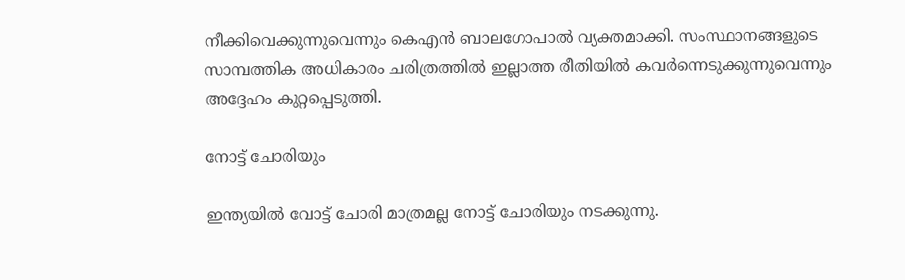നീക്കിവെക്കുന്നുവെന്നും കെഎൻ ബാലഗോപാൽ വ്യക്തമാക്കി. സംസ്ഥാനങ്ങളുടെ സാമ്പത്തിക അധികാരം ചരിത്രത്തില്‍ ഇല്ലാത്ത രീതിയില്‍ കവര്‍ന്നെടുക്കുന്നുവെന്നും അദ്ദേഹം കുറ്റപ്പെടുത്തി.

നോട്ട് ചോരിയും

ഇന്ത്യയില്‍ വോട്ട് ചോരി മാത്രമല്ല നോട്ട് ചോരിയും നടക്കുന്നു.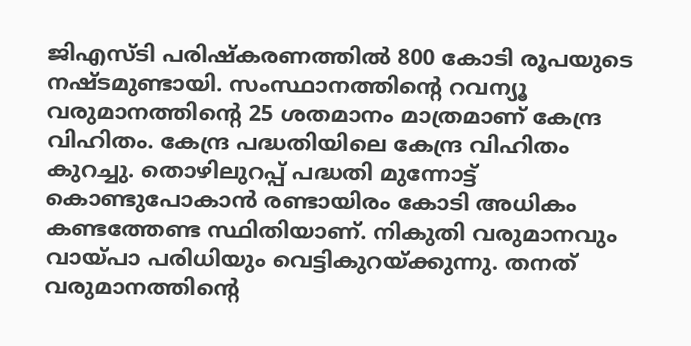ജിഎസ്ടി പരിഷ്‌കരണത്തില്‍ 800 കോടി രൂപയുടെ നഷ്ടമുണ്ടായി. സംസ്ഥാനത്തിന്റെ റവന്യൂ വരുമാനത്തിന്റെ 25 ശതമാനം മാത്രമാണ് കേന്ദ്ര വിഹിതം. കേന്ദ്ര പദ്ധതിയിലെ കേന്ദ്ര വിഹിതം കുറച്ചു. തൊഴിലുറപ്പ് പദ്ധതി മുന്നോട്ട് കൊണ്ടുപോകാന്‍ രണ്ടായിരം കോടി അധികം കണ്ടത്തേണ്ട സ്ഥിതിയാണ്. നികുതി വരുമാനവും വായ്പാ പരിധിയും വെട്ടികുറയ്ക്കുന്നു. തനത് വരുമാനത്തിന്റെ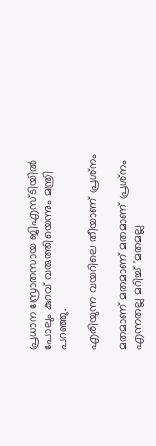പ്രധാന സ്രോതസായ ജിഎസ്ടിയില്‍ പോലും കുറവ് വരുത്തിയെന്നും മന്ത്രി പറഞ്ഞു.

എരിയുന്ന വയറിലെ തീയാണ് പ്രശ്‌നം

മതമാണ് മതമാണ് മതമാണ് പ്രശ്‌നം എന്നതല്ല മറിച്ച് 'മതമല്ല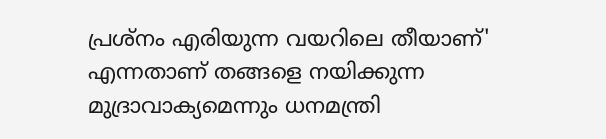പ്രശ്‌നം എരിയുന്ന വയറിലെ തീയാണ്' എന്നതാണ് തങ്ങളെ നയിക്കുന്ന മുദ്രാവാക്യമെന്നും ധനമന്ത്രി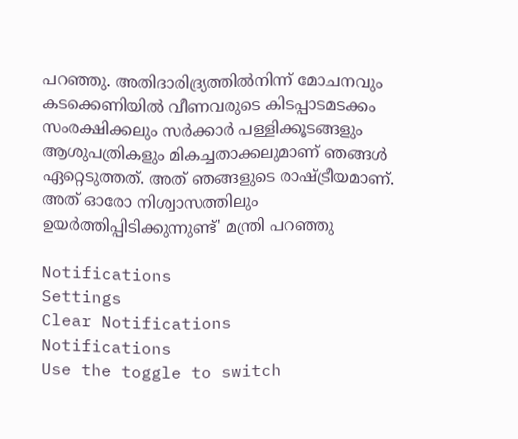പറഞ്ഞു. അതിദാരിദ്ര്യത്തിൽനിന്ന് മോചനവും കടക്കെണിയിൽ വീണവരുടെ കിടപ്പാടമടക്കം സംരക്ഷിക്കലും സർക്കാർ പള്ളിക്കൂടങ്ങളും ആശുപത്രികളും മികച്ചതാക്കലുമാണ് ഞങ്ങൾ ഏറ്റെടുത്തത്. അത് ഞങ്ങളുടെ രാഷ്ട്രീയമാണ്. അത് ഓരോ നിശ്വാസത്തിലും ഉയർത്തിപ്പിടിക്കുന്നുണ്ട്' മന്ത്രി പറഞ്ഞു

Notifications
Settings
Clear Notifications
Notifications
Use the toggle to switch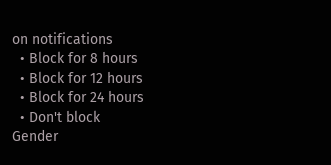on notifications
  • Block for 8 hours
  • Block for 12 hours
  • Block for 24 hours
  • Don't block
Gender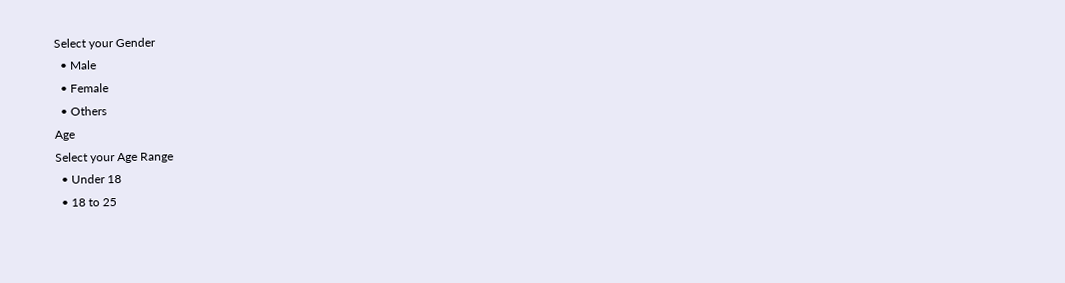Select your Gender
  • Male
  • Female
  • Others
Age
Select your Age Range
  • Under 18
  • 18 to 25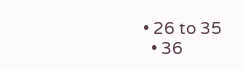• 26 to 35
  • 36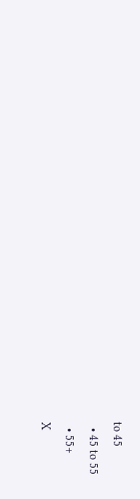to 45
  • 45 to 55
  • 55+
X